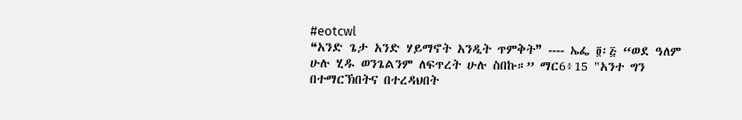#eotcwl
❝አንድ ጌታ አንድ ሃይማኖት አንዲት ጥምቅት❞ ‑‑‑‑ ኤፌ ፬፡፭ “ወደ ዓለም ሁሉ ሂዱ ወንጌልንም ለፍጥረት ሁሉ ስበኩ።” ማር6፥15 "አንተ ግን በተማርኽበትና በተረዳህበት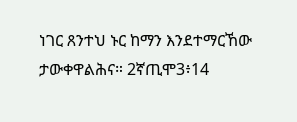ነገር ጸንተህ ኑር ከማን እንደተማርኸው ታውቀዋልሕና። 2ኛጢሞ3፥14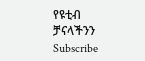የዩቲብ ቻናላችንን Subscribe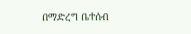በማድረግ ቤተሰብ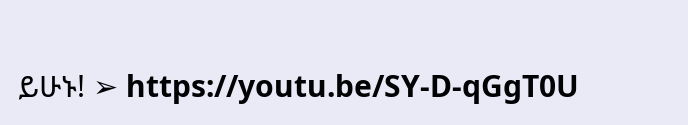ይሁኑ! ➢ https://youtu.be/SY-D-qGgT0U